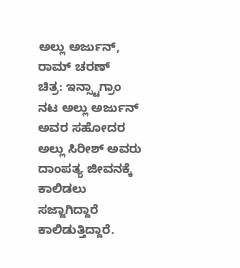ಅಲ್ಲು ಅರ್ಜುನ್, ರಾಮ್ ಚರಣ್
ಚಿತ್ರ: ಇನ್ಸ್ಟಾಗ್ರಾಂ
ನಟ ಅಲ್ಲು ಅರ್ಜುನ್ ಅವರ ಸಹೋದರ ಅಲ್ಲು ಸಿರೀಶ್ ಅವರು ದಾಂಪತ್ಯ ಜೀವನಕ್ಕೆ ಕಾಲಿಡಲು ಸಜ್ಜಾಗಿದ್ದಾರೆ ಕಾಲಿಡುತ್ತಿದ್ದಾರೆ.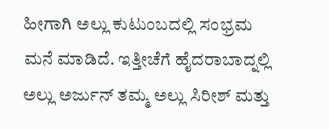ಹೀಗಾಗಿ ಅಲ್ಲು ಕುಟುಂಬದಲ್ಲಿ ಸಂಭ್ರಮ ಮನೆ ಮಾಡಿದೆ. ಇತ್ತೀಚೆಗೆ ಹೈದರಾಬಾದ್ನಲ್ಲಿ ಅಲ್ಲು ಅರ್ಜುನ್ ತಮ್ಮ ಅಲ್ಲು ಸಿರೀಶ್ ಮತ್ತು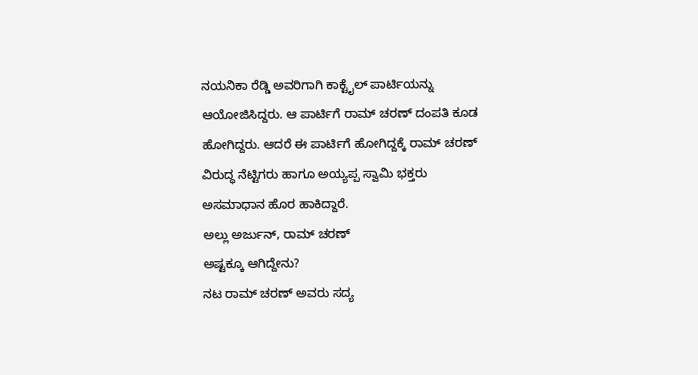ನಯನಿಕಾ ರೆಡ್ಡಿ ಅವರಿಗಾಗಿ ಕಾಕ್ಟೈಲ್ ಪಾರ್ಟಿಯನ್ನು ಆಯೋಜಿಸಿದ್ದರು. ಆ ಪಾರ್ಟಿಗೆ ರಾಮ್ ಚರಣ್ ದಂಪತಿ ಕೂಡ ಹೋಗಿದ್ದರು. ಆದರೆ ಈ ಪಾರ್ಟಿಗೆ ಹೋಗಿದ್ದಕ್ಕೆ ರಾಮ್ ಚರಣ್ ವಿರುದ್ಧ ನೆಟ್ಟಿಗರು ಹಾಗೂ ಅಯ್ಯಪ್ಪ ಸ್ವಾಮಿ ಭಕ್ತರು ಅಸಮಾಧಾನ ಹೊರ ಹಾಕಿದ್ದಾರೆ.
ಅಲ್ಲು ಅರ್ಜುನ್, ರಾಮ್ ಚರಣ್
ಅಷ್ಟಕ್ಕೂ ಆಗಿದ್ದೇನು?
ನಟ ರಾಮ್ ಚರಣ್ ಅವರು ಸದ್ಯ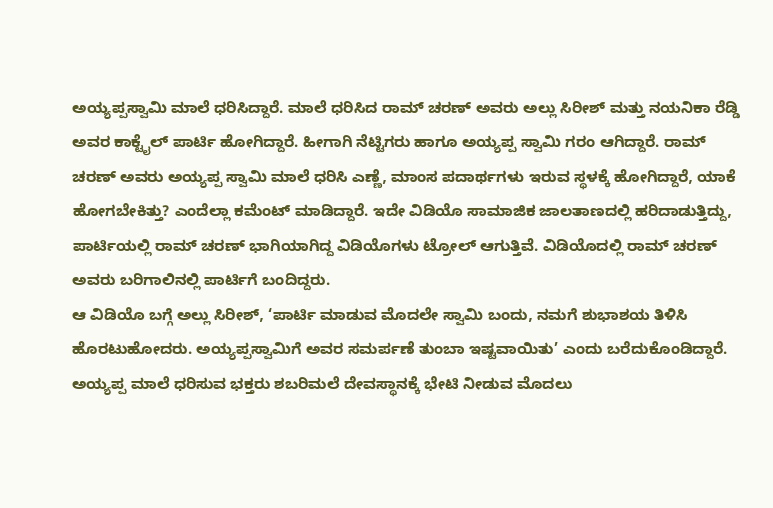ಅಯ್ಯಪ್ಪಸ್ವಾಮಿ ಮಾಲೆ ಧರಿಸಿದ್ದಾರೆ. ಮಾಲೆ ಧರಿಸಿದ ರಾಮ್ ಚರಣ್ ಅವರು ಅಲ್ಲು ಸಿರೀಶ್ ಮತ್ತು ನಯನಿಕಾ ರೆಡ್ಡಿ ಅವರ ಕಾಕ್ಟೈಲ್ ಪಾರ್ಟಿ ಹೋಗಿದ್ದಾರೆ. ಹೀಗಾಗಿ ನೆಟ್ಟಿಗರು ಹಾಗೂ ಅಯ್ಯಪ್ಪ ಸ್ವಾಮಿ ಗರಂ ಆಗಿದ್ದಾರೆ. ರಾಮ್ ಚರಣ್ ಅವರು ಅಯ್ಯಪ್ಪ ಸ್ವಾಮಿ ಮಾಲೆ ಧರಿಸಿ ಎಣ್ಣೆ, ಮಾಂಸ ಪದಾರ್ಥಗಳು ಇರುವ ಸ್ಥಳಕ್ಕೆ ಹೋಗಿದ್ದಾರೆ, ಯಾಕೆ ಹೋಗಬೇಕಿತ್ತು? ಎಂದೆಲ್ಲಾ ಕಮೆಂಟ್ ಮಾಡಿದ್ದಾರೆ. ಇದೇ ವಿಡಿಯೊ ಸಾಮಾಜಿಕ ಜಾಲತಾಣದಲ್ಲಿ ಹರಿದಾಡುತ್ತಿದ್ದು, ಪಾರ್ಟಿಯಲ್ಲಿ ರಾಮ್ ಚರಣ್ ಭಾಗಿಯಾಗಿದ್ದ ವಿಡಿಯೊಗಳು ಟ್ರೋಲ್ ಆಗುತ್ತಿವೆ. ವಿಡಿಯೊದಲ್ಲಿ ರಾಮ್ ಚರಣ್ ಅವರು ಬರಿಗಾಲಿನಲ್ಲಿ ಪಾರ್ಟಿಗೆ ಬಂದಿದ್ದರು.
ಆ ವಿಡಿಯೊ ಬಗ್ಗೆ ಅಲ್ಲು ಸಿರೀಶ್, ‘ಪಾರ್ಟಿ ಮಾಡುವ ಮೊದಲೇ ಸ್ವಾಮಿ ಬಂದು, ನಮಗೆ ಶುಭಾಶಯ ತಿಳಿಸಿ ಹೊರಟುಹೋದರು. ಅಯ್ಯಪ್ಪಸ್ವಾಮಿಗೆ ಅವರ ಸಮರ್ಪಣೆ ತುಂಬಾ ಇಷ್ಟವಾಯಿತು’ ಎಂದು ಬರೆದುಕೊಂಡಿದ್ದಾರೆ.
ಅಯ್ಯಪ್ಪ ಮಾಲೆ ಧರಿಸುವ ಭಕ್ತರು ಶಬರಿಮಲೆ ದೇವಸ್ಥಾನಕ್ಕೆ ಭೇಟಿ ನೀಡುವ ಮೊದಲು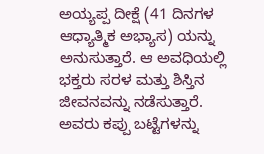ಅಯ್ಯಪ್ಪ ದೀಕ್ಷೆ (41 ದಿನಗಳ ಆಧ್ಯಾತ್ಮಿಕ ಅಭ್ಯಾಸ) ಯನ್ನು ಅನುಸುತ್ತಾರೆ. ಆ ಅವಧಿಯಲ್ಲಿ ಭಕ್ತರು ಸರಳ ಮತ್ತು ಶಿಸ್ತಿನ ಜೀವನವನ್ನು ನಡೆಸುತ್ತಾರೆ. ಅವರು ಕಪ್ಪು ಬಟ್ಟೆಗಳನ್ನು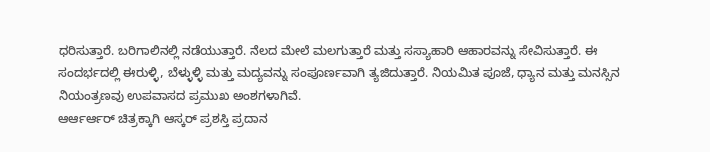ಧರಿಸುತ್ತಾರೆ. ಬರಿಗಾಲಿನಲ್ಲಿ ನಡೆಯುತ್ತಾರೆ. ನೆಲದ ಮೇಲೆ ಮಲಗುತ್ತಾರೆ ಮತ್ತು ಸಸ್ಯಾಹಾರಿ ಆಹಾರವನ್ನು ಸೇವಿಸುತ್ತಾರೆ. ಈ ಸಂದರ್ಭದಲ್ಲಿ ಈರುಳ್ಳಿ, ಬೆಳ್ಳುಳ್ಳಿ ಮತ್ತು ಮದ್ಯವನ್ನು ಸಂಪೂರ್ಣವಾಗಿ ತ್ಯಜಿದುತ್ತಾರೆ. ನಿಯಮಿತ ಪೂಜೆ, ಧ್ಯಾನ ಮತ್ತು ಮನಸ್ಸಿನ ನಿಯಂತ್ರಣವು ಉಪವಾಸದ ಪ್ರಮುಖ ಅಂಶಗಳಾಗಿವೆ.
ಆರ್ಆರ್ಆರ್ ಚಿತ್ರಕ್ಕಾಗಿ ಆಸ್ಕರ್ ಪ್ರಶಸ್ತಿ ಪ್ರದಾನ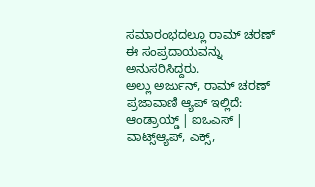ಸಮಾರಂಭದಲ್ಲೂ ರಾಮ್ ಚರಣ್ ಈ ಸಂಪ್ರದಾಯವನ್ನು ಅನುಸರಿಸಿದ್ದರು.
ಅಲ್ಲು ಅರ್ಜುನ್, ರಾಮ್ ಚರಣ್
ಪ್ರಜಾವಾಣಿ ಆ್ಯಪ್ ಇಲ್ಲಿದೆ: ಆಂಡ್ರಾಯ್ಡ್ | ಐಒಎಸ್ | ವಾಟ್ಸ್ಆ್ಯಪ್, ಎಕ್ಸ್,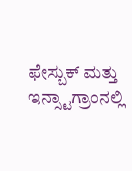ಫೇಸ್ಬುಕ್ ಮತ್ತು ಇನ್ಸ್ಟಾಗ್ರಾಂನಲ್ಲಿ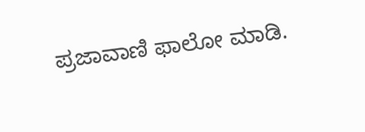ಪ್ರಜಾವಾಣಿ ಫಾಲೋ ಮಾಡಿ.